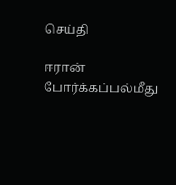செய்தி

ஈரான் போர்க்கப்பல்மீது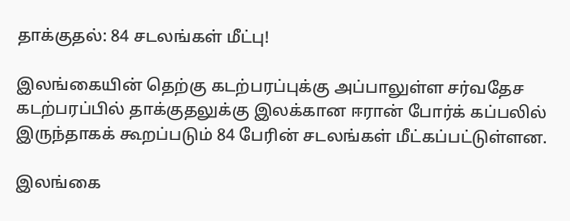தாக்குதல்: 84 சடலங்கள் மீட்பு!

இலங்கையின் தெற்கு கடற்பரப்புக்கு அப்பாலுள்ள சர்வதேச கடற்பரப்பில் தாக்குதலுக்கு இலக்கான ஈரான் போர்க் கப்பலில் இருந்தாகக் கூறப்படும் 84 பேரின் சடலங்கள் மீட்கப்பட்டுள்ளன.

இலங்கை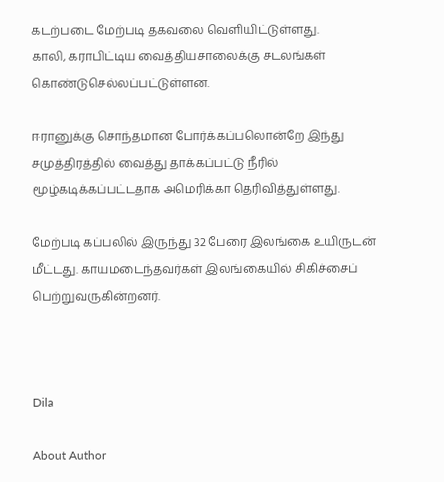கடற்படை மேற்படி தகவலை வெளியிட்டுள்ளது.
காலி, கராபிட்டிய வைத்தியசாலைக்கு சடலங்கள் கொண்டுசெல்லப்பட்டுள்ளன.

ஈரானுக்கு சொந்தமான போர்க்கப்பலொன்றே இந்து சமுத்திரத்தில் வைத்து தாக்கப்பட்டு நீரில் மூழ்கடிக்கப்பட்டதாக அமெரிக்கா தெரிவித்துள்ளது.

மேற்படி கப்பலில் இருந்து 32 பேரை இலங்கை உயிருடன் மீட்டது. காயமடைந்தவர்கள் இலங்கையில் சிகிச்சைப் பெற்றுவருகின்றனர்.



Dila

About Author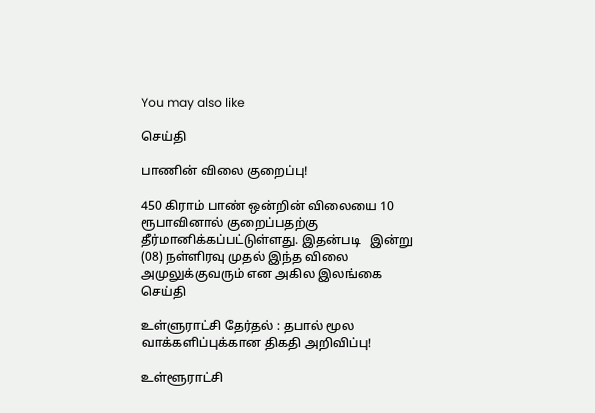You may also like

செய்தி

பாணின் விலை குறைப்பு!

450 கிராம் பாண் ஒன்றின் விலையை 10 ரூபாவினால் குறைப்பதற்கு தீர்மானிக்கப்பட்டுள்ளது. இதன்படி   இன்று (08) நள்ளிரவு முதல் இந்த விலை அமுலுக்குவரும் என அகில இலங்கை
செய்தி

உள்ளுராட்சி தேர்தல் : தபால் மூல வாக்களிப்புக்கான திகதி அறிவிப்பு!

உள்ளூராட்சி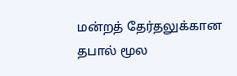மன்றத் தேர்தலுக்கான தபால் மூல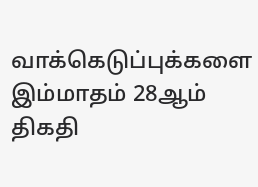வாக்கெடுப்புக்களை இம்மாதம் 28ஆம் திகதி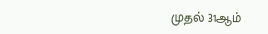முதல் 31ஆம்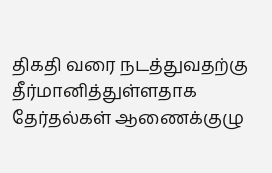திகதி வரை நடத்துவதற்கு தீர்மானித்துள்ளதாக தேர்தல்கள் ஆணைக்குழு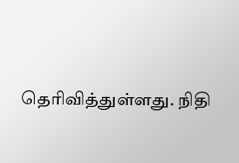தெரிவித்துள்ளது. நிதி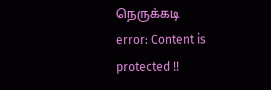நெருக்கடி
error: Content is protected !!